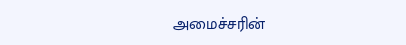அமைச்சரின்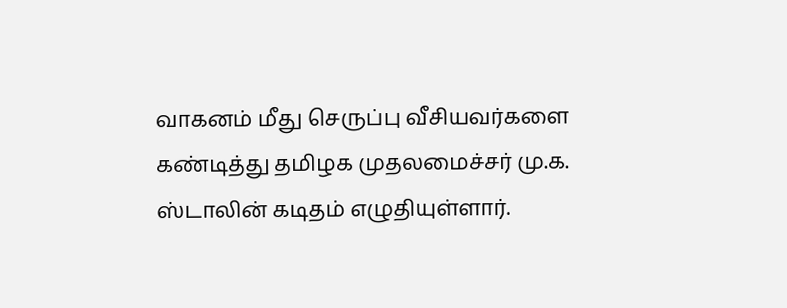வாகனம் மீது செருப்பு வீசியவர்களை கண்டித்து தமிழக முதலமைச்சர் மு.க. ஸ்டாலின் கடிதம் எழுதியுள்ளார்.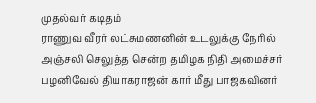முதல்வர் கடிதம்
ராணுவ வீரர் லட்சுமணனின் உடலுக்கு நேரில் அஞ்சலி செலுத்த சென்ற தமிழக நிதி அமைச்சர் பழனிவேல் தியாகராஜன் கார் மீது பாஜகவினர்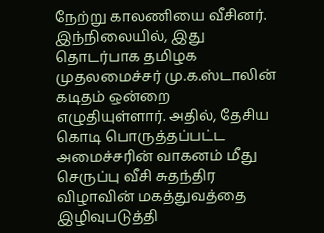நேற்று காலணியை வீசினர். இந்நிலையில், இது தொடர்பாக தமிழக முதலமைச்சர் மு.க.ஸ்டாலின் கடிதம் ஒன்றை எழுதியுள்ளார். அதில், தேசிய கொடி பொருத்தப்பட்ட அமைச்சரின் வாகனம் மீது செருப்பு வீசி சுதந்திர விழாவின் மகத்துவத்தை இழிவுபடுத்தி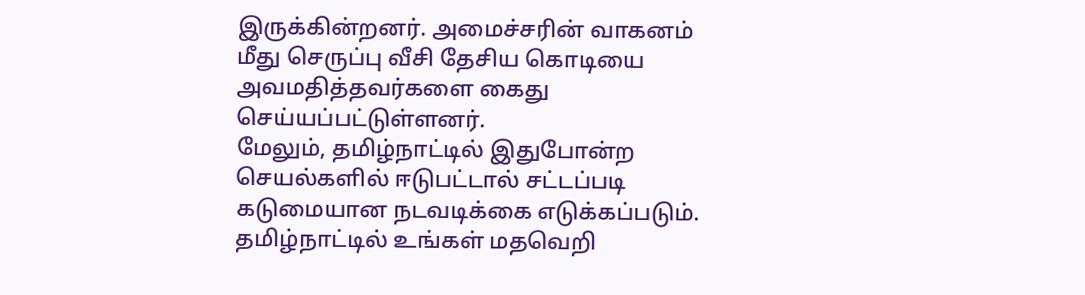இருக்கின்றனர். அமைச்சரின் வாகனம் மீது செருப்பு வீசி தேசிய கொடியை அவமதித்தவர்களை கைது செய்யப்பட்டுள்ளனர்.
மேலும், தமிழ்நாட்டில் இதுபோன்ற செயல்களில் ஈடுபட்டால் சட்டப்படி கடுமையான நடவடிக்கை எடுக்கப்படும். தமிழ்நாட்டில் உங்கள் மதவெறி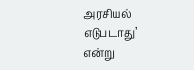அரசியல் எடுபடாது’ என்று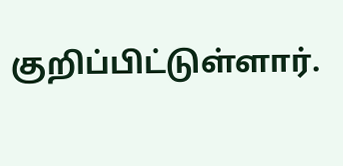குறிப்பிட்டுள்ளார்.